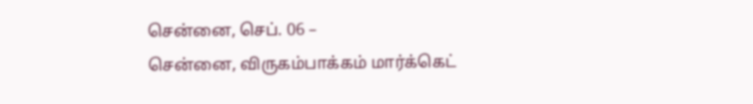சென்னை, செப். 06 –
சென்னை, விருகம்பாக்கம் மார்க்கெட்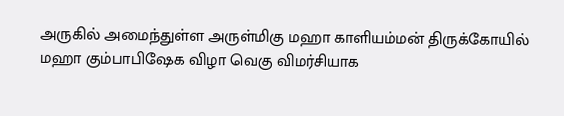அருகில் அமைந்துள்ள அருள்மிகு மஹா காளியம்மன் திருக்கோயில் மஹா கும்பாபிஷேக விழா வெகு விமர்சியாக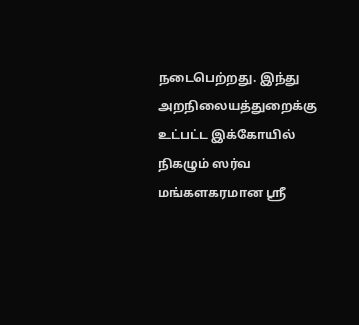நடைபெற்றது. இந்து அறநிலையத்துறைக்கு உட்பட்ட இக்கோயில் நிகழும் ஸர்வ மங்களகரமான ஸ்ரீ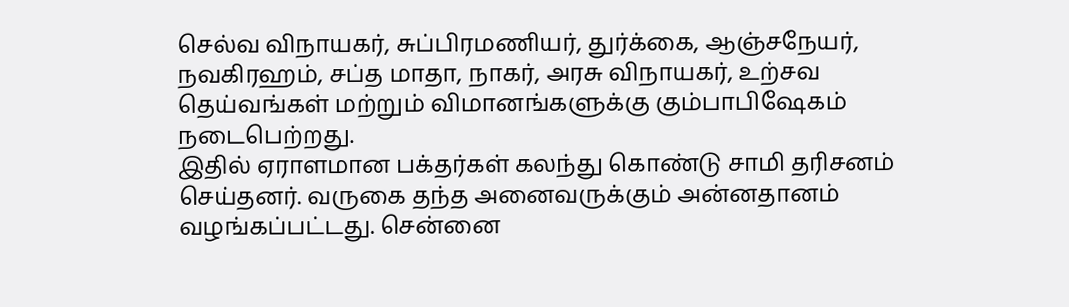செல்வ விநாயகர், சுப்பிரமணியர், துர்க்கை, ஆஞ்சநேயர், நவகிரஹம், சப்த மாதா, நாகர், அரசு விநாயகர், உற்சவ தெய்வங்கள் மற்றும் விமானங்களுக்கு கும்பாபிஷேகம் நடைபெற்றது.
இதில் ஏராளமான பக்தர்கள் கலந்து கொண்டு சாமி தரிசனம் செய்தனர். வருகை தந்த அனைவருக்கும் அன்னதானம் வழங்கப்பட்டது. சென்னை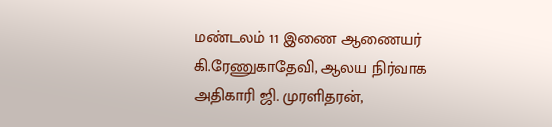மண்டலம் 11 இணை ஆணையர் கி.ரேணுகாதேவி, ஆலய நிர்வாக அதிகாரி ஜி. முரளிதரன்,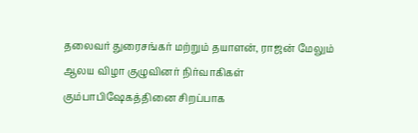தலைவர் துரைசங்கர் மற்றும் தயாளன், ராஜன் மேலும் ஆலய விழா குழுவினர் நிர்வாகிகள் கும்பாபிஷேகத்தினை சிறப்பாக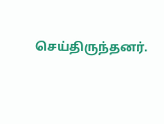செய்திருந்தனர்.